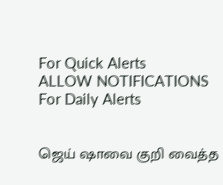For Quick Alerts
ALLOW NOTIFICATIONS
For Daily Alerts


ஜெய் ஷாவை குறி வைத்த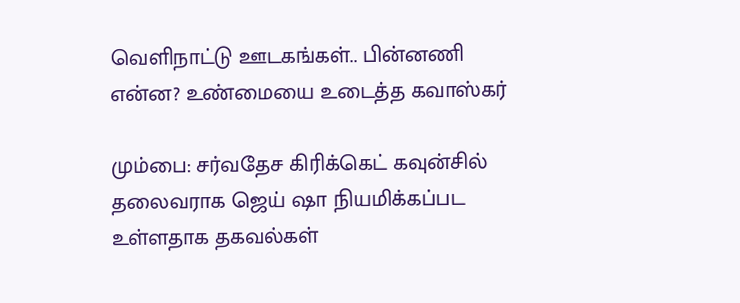வெளிநாட்டு ஊடகங்கள்.. பின்னணி என்ன? உண்மையை உடைத்த கவாஸ்கர்

மும்பை: சர்வதேச கிரிக்கெட் கவுன்சில் தலைவராக ஜெய் ஷா நியமிக்கப்பட உள்ளதாக தகவல்கள்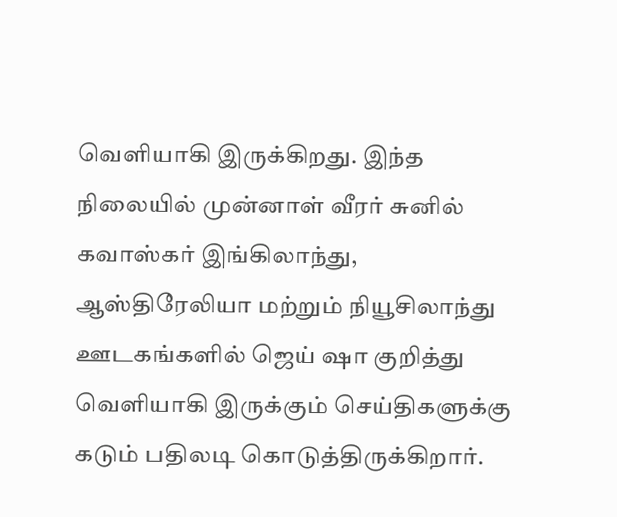வெளியாகி இருக்கிறது. இந்த நிலையில் முன்னாள் வீரர் சுனில் கவாஸ்கர் இங்கிலாந்து, ஆஸ்திரேலியா மற்றும் நியூசிலாந்து ஊடகங்களில் ஜெய் ஷா குறித்து வெளியாகி இருக்கும் செய்திகளுக்கு கடும் பதிலடி கொடுத்திருக்கிறார்.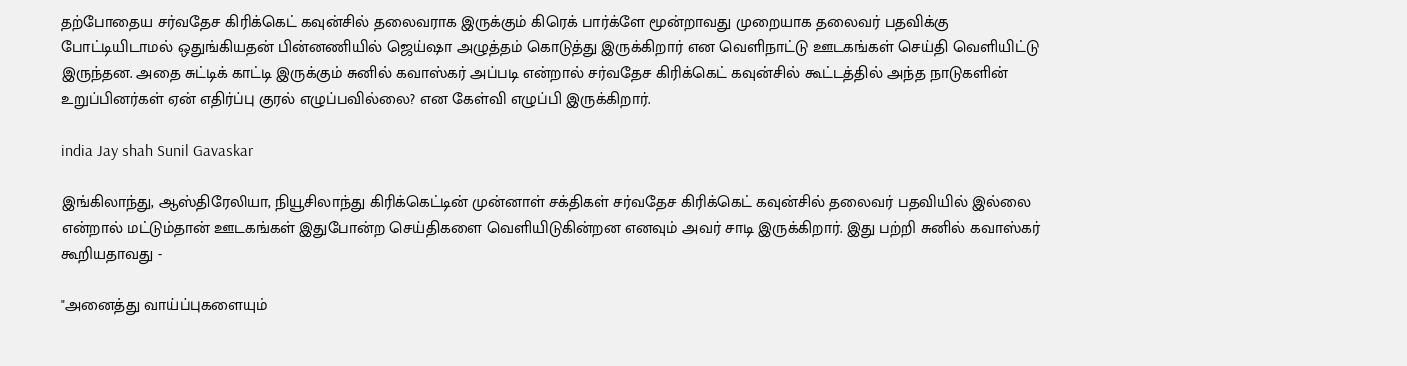தற்போதைய சர்வதேச கிரிக்கெட் கவுன்சில் தலைவராக இருக்கும் கிரெக் பார்க்ளே மூன்றாவது முறையாக தலைவர் பதவிக்கு போட்டியிடாமல் ஒதுங்கியதன் பின்னணியில் ஜெய்ஷா அழுத்தம் கொடுத்து இருக்கிறார் என வெளிநாட்டு ஊடகங்கள் செய்தி வெளியிட்டு இருந்தன. அதை சுட்டிக் காட்டி இருக்கும் சுனில் கவாஸ்கர் அப்படி என்றால் சர்வதேச கிரிக்கெட் கவுன்சில் கூட்டத்தில் அந்த நாடுகளின் உறுப்பினர்கள் ஏன் எதிர்ப்பு குரல் எழுப்பவில்லை? என கேள்வி எழுப்பி இருக்கிறார்.

india Jay shah Sunil Gavaskar

இங்கிலாந்து, ஆஸ்திரேலியா, நியூசிலாந்து கிரிக்கெட்டின் முன்னாள் சக்திகள் சர்வதேச கிரிக்கெட் கவுன்சில் தலைவர் பதவியில் இல்லை என்றால் மட்டும்தான் ஊடகங்கள் இதுபோன்ற செய்திகளை வெளியிடுகின்றன எனவும் அவர் சாடி இருக்கிறார். இது பற்றி சுனில் கவாஸ்கர் கூறியதாவது -

"அனைத்து வாய்ப்புகளையும்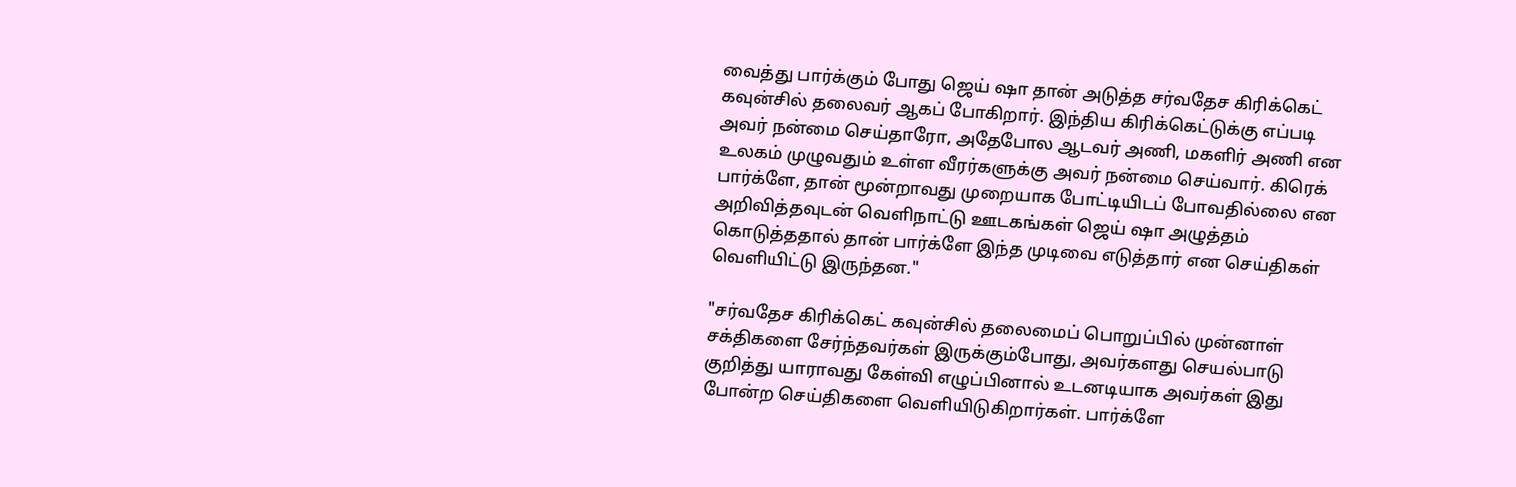வைத்து பார்க்கும் போது ஜெய் ஷா தான் அடுத்த சர்வதேச கிரிக்கெட் கவுன்சில் தலைவர் ஆகப் போகிறார். இந்திய கிரிக்கெட்டுக்கு எப்படி அவர் நன்மை செய்தாரோ, அதேபோல ஆடவர் அணி, மகளிர் அணி என உலகம் முழுவதும் உள்ள வீரர்களுக்கு அவர் நன்மை செய்வார். கிரெக் பார்க்ளே, தான் மூன்றாவது முறையாக போட்டியிடப் போவதில்லை என அறிவித்தவுடன் வெளிநாட்டு ஊடகங்கள் ஜெய் ஷா அழுத்தம் கொடுத்ததால் தான் பார்க்ளே இந்த முடிவை எடுத்தார் என செய்திகள் வெளியிட்டு இருந்தன."

"சர்வதேச கிரிக்கெட் கவுன்சில் தலைமைப் பொறுப்பில் முன்னாள் சக்திகளை சேர்ந்தவர்கள் இருக்கும்போது, அவர்களது செயல்பாடு குறித்து யாராவது கேள்வி எழுப்பினால் உடனடியாக அவர்கள் இது போன்ற செய்திகளை வெளியிடுகிறார்கள். பார்க்ளே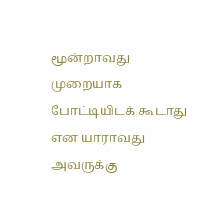மூன்றாவது முறையாக போட்டியிடக் கூடாது என யாராவது அவருக்கு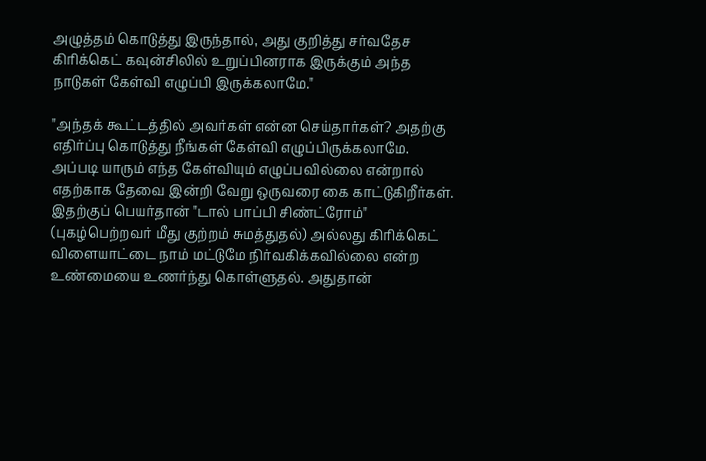அழுத்தம் கொடுத்து இருந்தால், அது குறித்து சர்வதேச கிரிக்கெட் கவுன்சிலில் உறுப்பினராக இருக்கும் அந்த நாடுகள் கேள்வி எழுப்பி இருக்கலாமே."

"அந்தக் கூட்டத்தில் அவர்கள் என்ன செய்தார்கள்? அதற்கு எதிர்ப்பு கொடுத்து நீங்கள் கேள்வி எழுப்பிருக்கலாமே. அப்படி யாரும் எந்த கேள்வியும் எழுப்பவில்லை என்றால் எதற்காக தேவை இன்றி வேறு ஒருவரை கை காட்டுகிறீர்கள். இதற்குப் பெயர்தான் "டால் பாப்பி சிண்ட்ரோம்" (புகழ்பெற்றவர் மீது குற்றம் சுமத்துதல்) அல்லது கிரிக்கெட் விளையாட்டை நாம் மட்டுமே நிர்வகிக்கவில்லை என்ற உண்மையை உணர்ந்து கொள்ளுதல். அதுதான்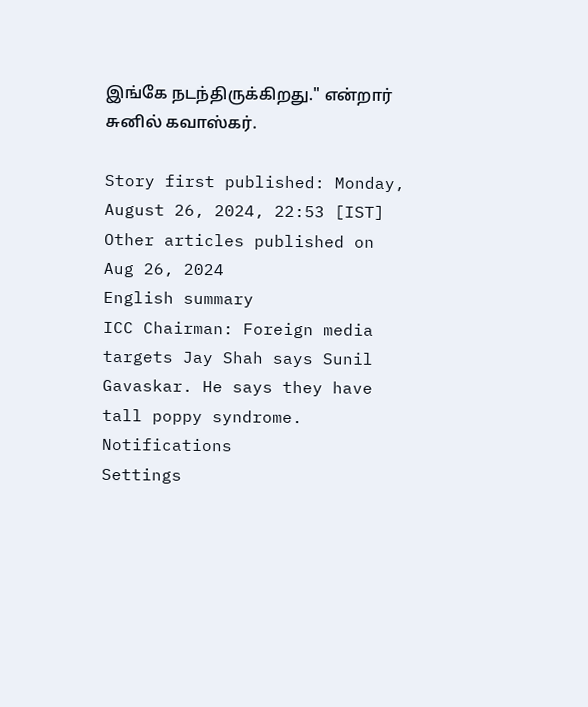இங்கே நடந்திருக்கிறது." என்றார் சுனில் கவாஸ்கர்.

Story first published: Monday, August 26, 2024, 22:53 [IST]
Other articles published on Aug 26, 2024
English summary
ICC Chairman: Foreign media targets Jay Shah says Sunil Gavaskar. He says they have tall poppy syndrome.
Notifications
Settings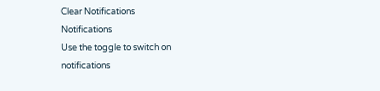Clear Notifications
Notifications
Use the toggle to switch on notifications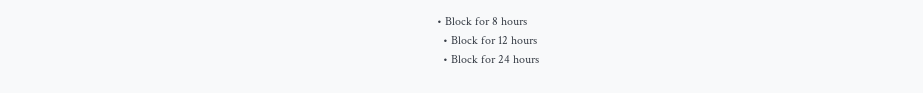• Block for 8 hours
  • Block for 12 hours
  • Block for 24 hours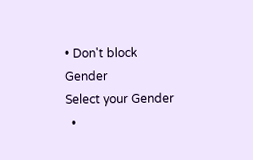• Don't block
Gender
Select your Gender
  •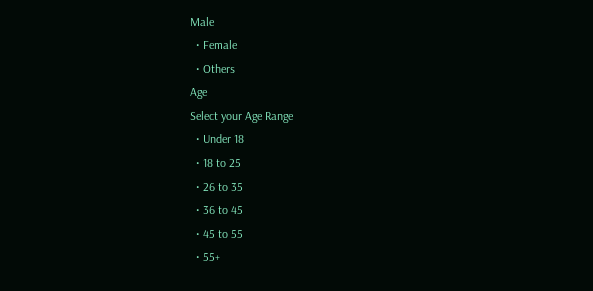Male
  • Female
  • Others
Age
Select your Age Range
  • Under 18
  • 18 to 25
  • 26 to 35
  • 36 to 45
  • 45 to 55
  • 55+